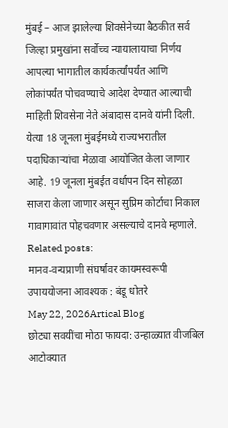मुंबई – आज झालेल्या शिवसेनेच्या बैठकीत सर्व जिल्हा प्रमुखांना सर्वोच्च न्यायालायाचा निर्णय आपल्या भागातील कार्यकर्त्यांपर्यंत आणि लोकांपर्यंत पोचवण्याचे आदेश देण्यात आल्याची माहिती शिवसेना नेते अंबादास दानवे यांनी दिली.
येत्या 18 जूनला मुंबईमध्ये राज्यभरातील पदाधिकाऱ्यांचा मेळावा आयोजित केला जाणार आहे. 19 जूनला मुंबईत वर्धापन दिन सोहळा साजरा केला जाणार असून सुप्रिम कोर्टाचा निकाल गावागावांत पोहचवणार असल्याचे दानवे म्हणाले.
Related posts:
मानव-वन्यप्राणी संघर्षावर कायमस्वरूपी उपाययोजना आवश्यक : बंडू धोतरे
May 22, 2026Artical Blog
छोट्या सवयींचा मोठा फायदा: उन्हाळ्यात वीजबिल आटोक्यात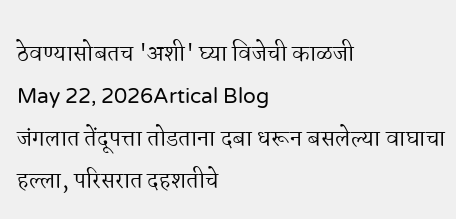ठेवण्यासोबतच 'अशी' घ्या विजेची काळजी
May 22, 2026Artical Blog
जंगलात तेंदूपत्ता तोडताना दबा धरून बसलेल्या वाघाचा हल्ला, परिसरात दहशतीचे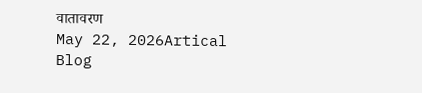वातावरण
May 22, 2026Artical Blog